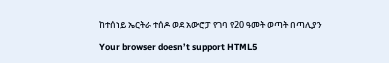ከተሰነይ ኤርትራ ተሰዶ ወደ አውሮፓ የገባ የ20 ዓመት ወጣት በጣሊያን

Your browser doesn’t support HTML5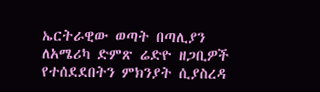ኤርትራዊው ወጣት በጣሊያን ለአሜሪካ ድምጽ ሬድዮ ዘጋቢዎች የተሰደደበትን ምክንያት ሲያስረዳ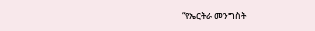“የኤርትራ መንግስት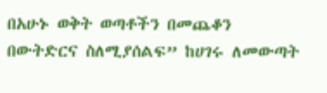በአሁኑ ወቅት ወጣቶችን በመጨቆን በውትድርና ስለሚያሰልፍ” ከሀገሩ ለመውጣት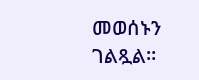መወሰኑን ገልጿል።